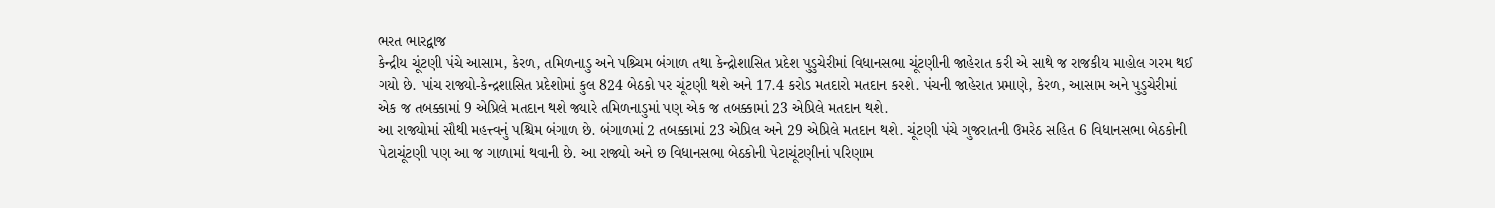ભરત ભારદ્વાજ
કેન્દ્રીય ચૂંટણી પંચે આસામ, કેરળ, તમિળનાડુ અને પશ્ર્ચિમ બંગાળ તથા કેન્દ્રોશાસિત પ્રદેશ પુડુચેરીમાં વિધાનસભા ચૂંટણીની જાહેરાત કરી એ સાથે જ રાજકીય માહોલ ગરમ થઈ ગયો છે. પાંચ રાજ્યો-કેન્દ્રશાસિત પ્રદેશોમાં કુલ 824 બેઠકો પર ચૂંટણી થશે અને 17.4 કરોડ મતદારો મતદાન કરશે. પંચની જાહેરાત પ્રમાણે, કેરળ, આસામ અને પુડુચેરીમાં એક જ તબક્કામાં 9 એપ્રિલે મતદાન થશે જ્યારે તમિળનાડુમાં પણ એક જ તબક્કામાં 23 એપ્રિલે મતદાન થશે.
આ રાજ્યોમાં સૌથી મહત્ત્વનું પશ્ચિમ બંગાળ છે. બંગાળમાં 2 તબક્કામાં 23 એપ્રિલ અને 29 એપ્રિલે મતદાન થશે. ચૂંટણી પંચે ગુજરાતની ઉમરેઠ સહિત 6 વિધાનસભા બેઠકોની પેટાચૂંટણી પણ આ જ ગાળામાં થવાની છે. આ રાજ્યો અને છ વિધાનસભા બેઠકોની પેટાચૂંટણીનાં પરિણામ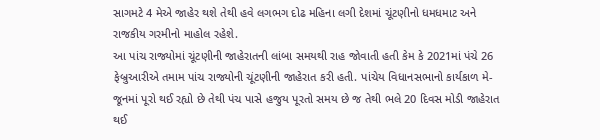સાગમટે 4 મેએ જાહેર થશે તેથી હવે લગભગ દોઢ મહિના લગી દેશમાં ચૂંટણીનો ધમધમાટ અને રાજકીય ગરમીનો માહોલ રહેશે.
આ પાંચ રાજ્યોમાં ચૂંટણીની જાહેરાતની લાંબા સમયથી રાહ જોવાતી હતી કેમ કે 2021માં પંચે 26 ફેબ્રુઆરીએ તમામ પાંચ રાજ્યોની ચૂંટણીની જાહેરાત કરી હતી. પાંચેય વિધાનસભાનો કાર્યકાળ મે-જૂનમાં પૂરો થઈ રહ્યો છે તેથી પંચ પાસે હજુય પૂરતો સમય છે જ તેથી ભલે 20 દિવસ મોડી જાહેરાત થઈ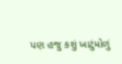પણ હજુ કશું ખાટુંમોળું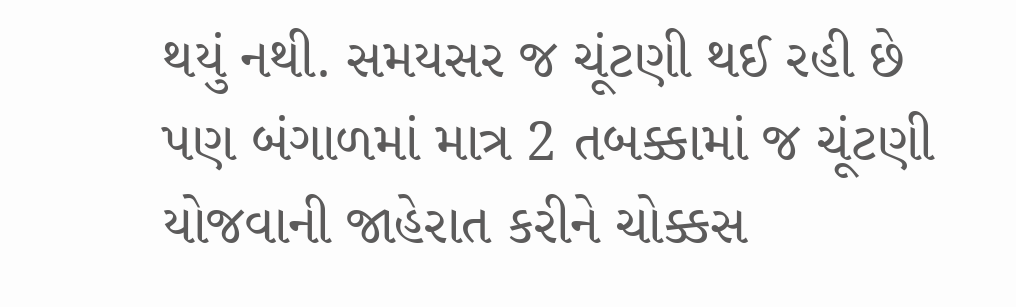થયું નથી. સમયસર જ ચૂંટણી થઈ રહી છે પણ બંગાળમાં માત્ર 2 તબક્કામાં જ ચૂંટણી યોજવાની જાહેરાત કરીને ચોક્કસ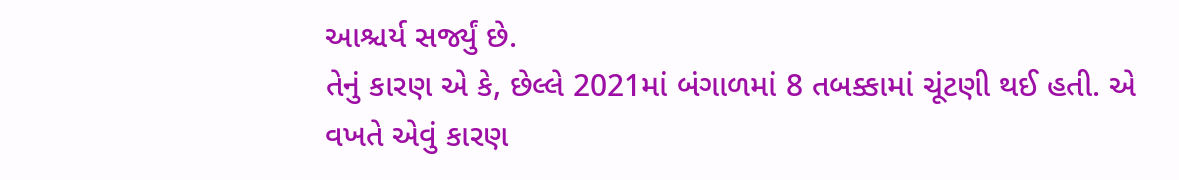આશ્ચર્ય સર્જ્યું છે.
તેનું કારણ એ કે, છેલ્લે 2021માં બંગાળમાં 8 તબક્કામાં ચૂંટણી થઈ હતી. એ વખતે એવું કારણ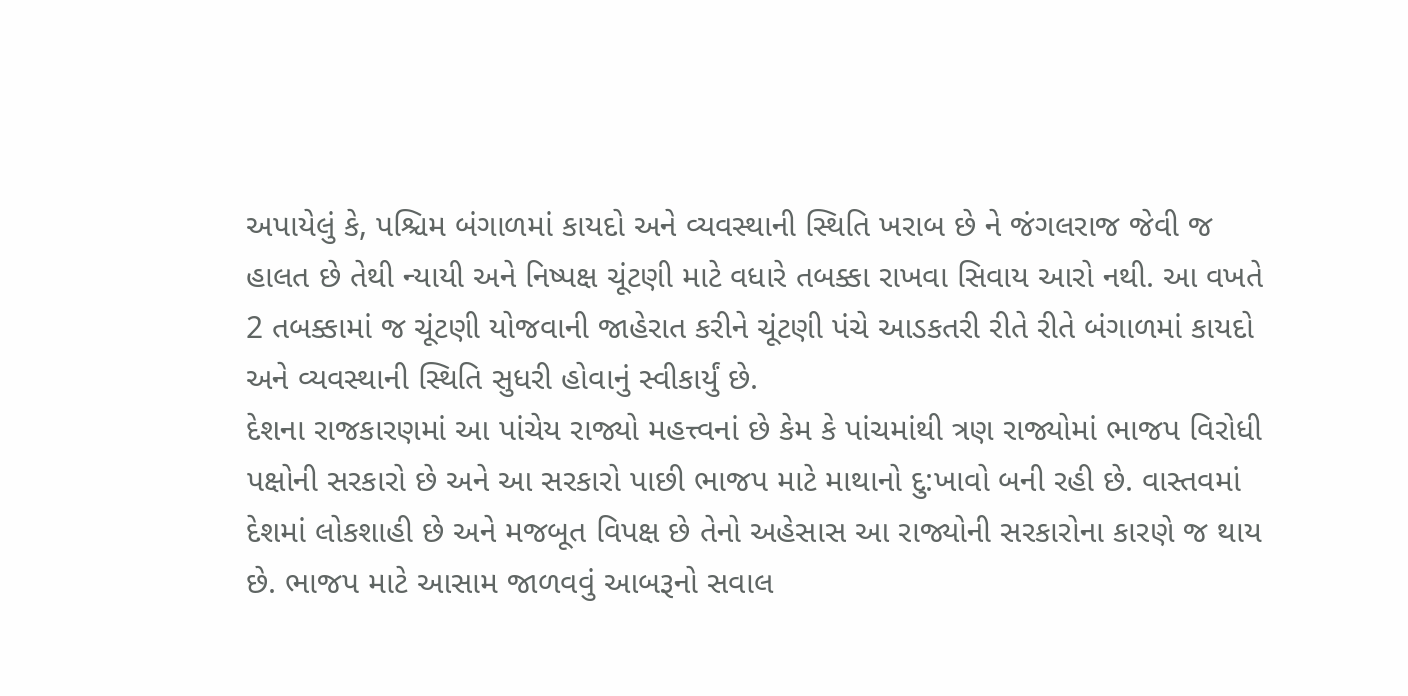અપાયેલું કે, પશ્ચિમ બંગાળમાં કાયદો અને વ્યવસ્થાની સ્થિતિ ખરાબ છે ને જંગલરાજ જેવી જ હાલત છે તેથી ન્યાયી અને નિષ્પક્ષ ચૂંટણી માટે વધારે તબક્કા રાખવા સિવાય આરો નથી. આ વખતે 2 તબક્કામાં જ ચૂંટણી યોજવાની જાહેરાત કરીને ચૂંટણી પંચે આડકતરી રીતે રીતે બંગાળમાં કાયદો અને વ્યવસ્થાની સ્થિતિ સુધરી હોવાનું સ્વીકાર્યું છે.
દેશના રાજકારણમાં આ પાંચેય રાજ્યો મહત્ત્વનાં છે કેમ કે પાંચમાંથી ત્રણ રાજ્યોમાં ભાજપ વિરોધી પક્ષોની સરકારો છે અને આ સરકારો પાછી ભાજપ માટે માથાનો દુ:ખાવો બની રહી છે. વાસ્તવમાં દેશમાં લોકશાહી છે અને મજબૂત વિપક્ષ છે તેનો અહેસાસ આ રાજ્યોની સરકારોના કારણે જ થાય છે. ભાજપ માટે આસામ જાળવવું આબરૂનો સવાલ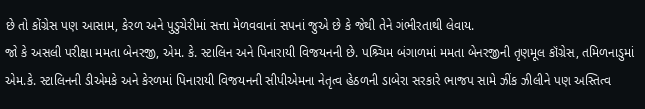છે તો કોંગ્રેસ પણ આસામ, કેરળ અને પુડુચેરીમાં સત્તા મેળવવાનાં સપનાં જુએ છે કે જેથી તેને ગંભીરતાથી લેવાય.
જો કે અસલી પરીક્ષા મમતા બેનરજી, એમ. કે. સ્ટાલિન અને પિનારાયી વિજયનની છે. પશ્ર્ચિમ બંગાળમાં મમતા બેનરજીની તૃણમૂલ કૉંગ્રેસ, તમિળનાડુમાં એમ.કે. સ્ટાલિનની ડીએમકે અને કેરળમાં પિનારાયી વિજયનની સીપીએમના નેતૃત્વ હેઠળની ડાબેરા સરકારે ભાજપ સામે ઝીંક ઝીલીને પણ અસ્તિત્વ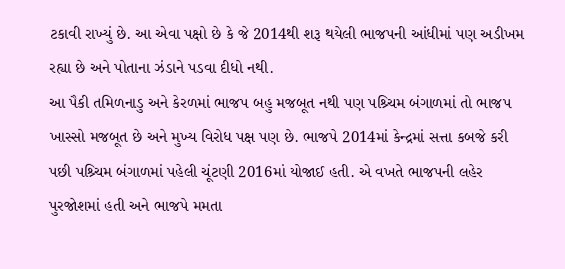ટકાવી રાખ્યું છે. આ એવા પક્ષો છે કે જે 2014થી શરૂ થયેલી ભાજપની આંધીમાં પણ અડીખમ રહ્યા છે અને પોતાના ઝંડાને પડવા દીધો નથી.
આ પૈકી તમિળનાડુ અને કેરળમાં ભાજપ બહુ મજબૂત નથી પણ પશ્ર્ચિમ બંગાળમાં તો ભાજપ ખાસ્સો મજબૂત છે અને મુખ્ય વિરોધ પક્ષ પણ છે. ભાજપે 2014માં કેન્દ્રમાં સત્તા કબજે કરી પછી પશ્ર્ચિમ બંગાળમાં પહેલી ચૂંટણી 2016માં યોજાઈ હતી. એ વખતે ભાજપની લહેર પુરજોશમાં હતી અને ભાજપે મમતા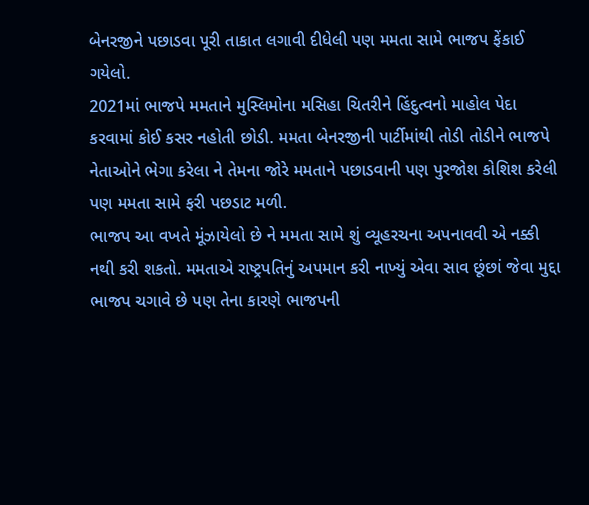બેનરજીને પછાડવા પૂરી તાકાત લગાવી દીધેલી પણ મમતા સામે ભાજપ ફેંકાઈ ગયેલો.
2021માં ભાજપે મમતાને મુસ્લિમોના મસિહા ચિતરીને હિંદુત્વનો માહોલ પેદા કરવામાં કોઈ કસર નહોતી છોડી. મમતા બેનરજીની પાર્ટીમાંથી તોડી તોડીને ભાજપે નેતાઓને ભેગા કરેલા ને તેમના જોરે મમતાને પછાડવાની પણ પુરજોશ કોશિશ કરેલી પણ મમતા સામે ફરી પછડાટ મળી.
ભાજપ આ વખતે મૂંઝાયેલો છે ને મમતા સામે શું વ્યૂહરચના અપનાવવી એ નક્કી નથી કરી શકતો. મમતાએ રાષ્ટ્રપતિનું અપમાન કરી નાખ્યું એવા સાવ છૂંછાં જેવા મુદ્દા ભાજપ ચગાવે છે પણ તેના કારણે ભાજપની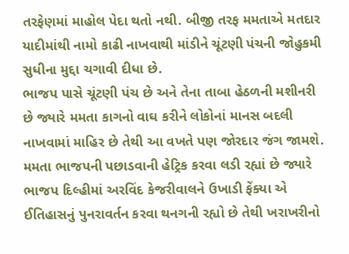તરફેણમાં માહોલ પેદા થતો નથી. બીજી તરફ મમતાએ મતદાર યાદીમાંથી નામો કાઢી નાખવાથી માંડીને ચૂંટણી પંચની જોહુકમી સુધીના મુદ્દા ચગાવી દીધા છે.
ભાજપ પાસે ચૂંટણી પંચ છે અને તેના તાબા હેઠળની મશીનરી છે જ્યારે મમતા કાગનો વાઘ કરીને લોકોનાં માનસ બદલી નાખવામાં માહિર છે તેથી આ વખતે પણ જોરદાર જંગ જામશે. મમતા ભાજપની પછાડવાની હેટ્રિક કરવા લડી રહ્યાં છે જ્યારે ભાજપ દિલ્હીમાં અરવિંદ કેજરીવાલને ઉખાડી ફેંક્યા એ ઈતિહાસનું પુનરાવર્તન કરવા થનગની રહ્યો છે તેથી ખરાખરીનો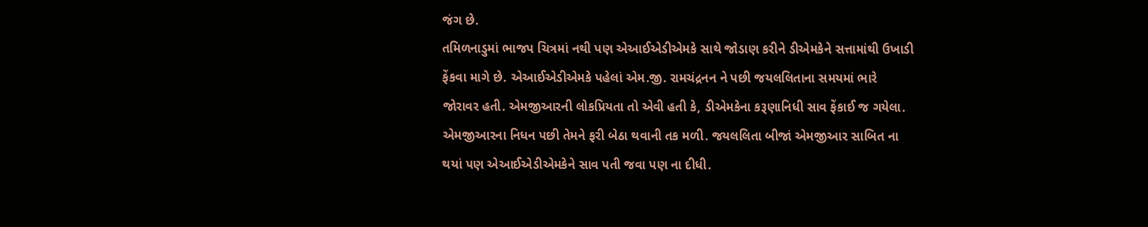જંગ છે.
તમિળનાડુમાં ભાજપ ચિત્રમાં નથી પણ એઆઈએડીએમકે સાથે જોડાણ કરીને ડીએમકેને સત્તામાંથી ઉખાડી ફેંકવા માગે છે. એઆઈએડીએમકે પહેલાં એમ.જી. રામચંદ્રનન ને પછી જયલલિતાના સમયમાં ભારે જોરાવર હતી. એમજીઆરની લોકપ્રિયતા તો એવી હતી કે, ડીએમકેના કરૂણાનિધી સાવ ફેંકાઈ જ ગયેલા. એમજીઆરના નિધન પછી તેમને ફરી બેઠા થવાની તક મળી. જયલલિતા બીજાં એમજીઆર સાબિત ના થયાં પણ એઆઈએડીએમકેને સાવ પતી જવા પણ ના દીધી.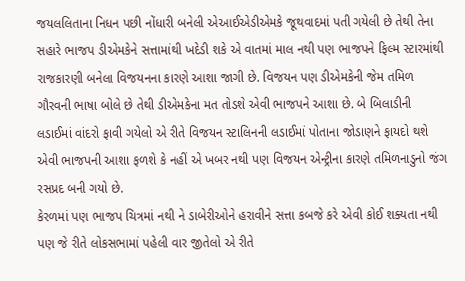જયલલિતાના નિધન પછી નોંધારી બનેલી એઆઈએડીએમકે જૂથવાદમાં પતી ગયેલી છે તેથી તેના સહારે ભાજપ ડીએમકેને સત્તામાંથી ખદેડી શકે એ વાતમાં માલ નથી પણ ભાજપને ફિલ્મ સ્ટારમાંથી રાજકારણી બનેલા વિજયનના કારણે આશા જાગી છે. વિજયન પણ ડીએમકેની જેમ તમિળ ગૌરવની ભાષા બોલે છે તેથી ડીએમકેના મત તોડશે એવી ભાજપને આશા છે. બે બિલાડીની લડાઈમાં વાંદરો ફાવી ગયેલો એ રીતે વિજયન સ્ટાલિનની લડાઈમાં પોતાના જોડાણને ફાયદો થશે એવી ભાજપની આશા ફળશે કે નહીં એ ખબર નથી પણ વિજયન એન્ટ્રીના કારણે તમિળનાડુનો જંગ રસપ્રદ બની ગયો છે.
કેરળમાં પણ ભાજપ ચિત્રમાં નથી ને ડાબેરીઓને હરાવીને સત્તા કબજે કરે એવી કોઈ શક્યતા નથી પણ જે રીતે લોકસભામાં પહેલી વાર જીતેલો એ રીતે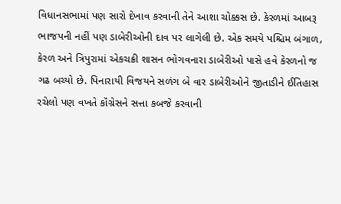વિધાનસભામાં પણ સારો દેખાવ કરવાની તેને આશા ચોક્કસ છે. કેરળમાં આબરૂ ભાજપની નહીં પણ ડાબેરીઓની દાવ પર લાગેલી છે. એક સમયે પશ્ચિમ બંગાળ, કેરળ અને ત્રિપુરામાં એકચક્રી શાસન ભોગવનારા ડાબેરીઓ પાસે હવે કેરળનો જ ગઢ બચ્યો છે. પિનારાયી વિજયને સળંગ બે વાર ડાબેરીઓને જીતાડીને ઈતિહાસ રચેલો પણ વખતે કૉંગ્રેસને સત્તા કબજે કરવાની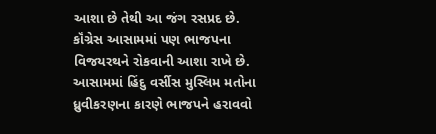આશા છે તેથી આ જંગ રસપ્રદ છે.
કૉંગ્રેસ આસામમાં પણ ભાજપના વિજયરથને રોકવાની આશા રાખે છે. આસામમાં હિંદુ વર્સીસ મુસ્લિમ મતોના ધ્રુવીકરણના કારણે ભાજપને હરાવવો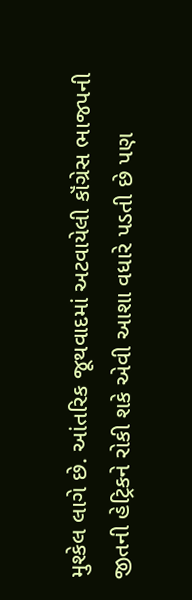મુશ્કેલ લાગે છે. આંતરિક જૂથવાદમાં અટવાયેલી કૉંગ્રેસ ભાજપની જીતની હેટ્રિકને રોકી શકે એવી આશા વધારે પડતી છે પણ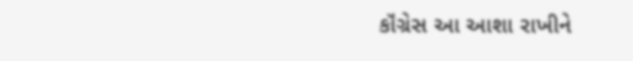કૉંગ્રેસ આ આશા રાખીને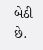બેઠી છે.